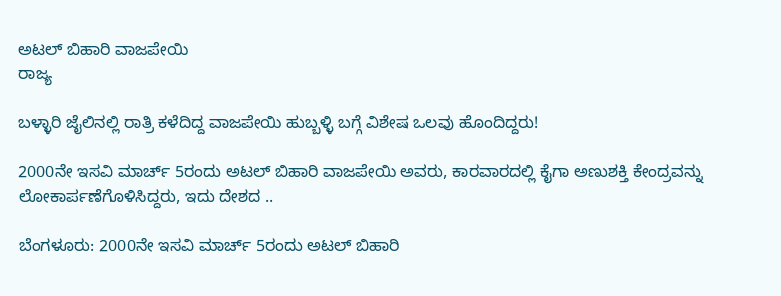ಅಟಲ್ ಬಿಹಾರಿ ವಾಜಪೇಯಿ
ರಾಜ್ಯ

ಬಳ್ಳಾರಿ ಜೈಲಿನಲ್ಲಿ ರಾತ್ರಿ ಕಳೆದಿದ್ದ ವಾಜಪೇಯಿ ಹುಬ್ಬಳ್ಳಿ ಬಗ್ಗೆ ವಿಶೇಷ ಒಲವು ಹೊಂದಿದ್ದರು!

2000ನೇ ಇಸವಿ ಮಾರ್ಚ್ 5ರಂದು ಅಟಲ್ ಬಿಹಾರಿ ವಾಜಪೇಯಿ ಅವರು, ಕಾರವಾರದಲ್ಲಿ ಕೈಗಾ ಅಣುಶಕ್ತಿ ಕೇಂದ್ರವನ್ನು ಲೋಕಾರ್ಪಣೆಗೊಳಿಸಿದ್ದರು, ಇದು ದೇಶದ ..

ಬೆಂಗಳೂರು: 2000ನೇ ಇಸವಿ ಮಾರ್ಚ್ 5ರಂದು ಅಟಲ್ ಬಿಹಾರಿ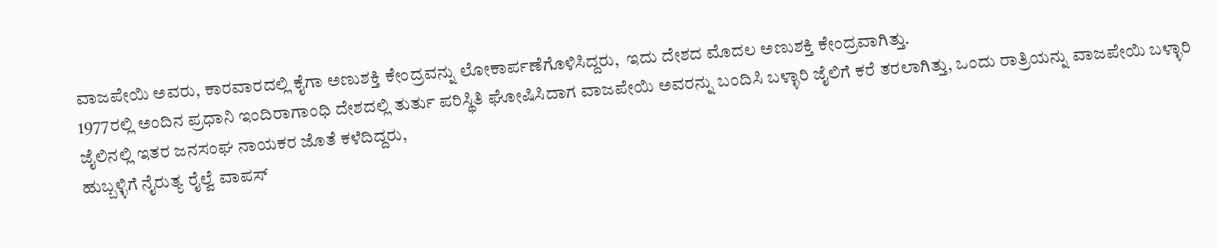ವಾಜಪೇಯಿ ಅವರು, ಕಾರವಾರದಲ್ಲಿ ಕೈಗಾ ಅಣುಶಕ್ತಿ ಕೇಂದ್ರವನ್ನು ಲೋಕಾರ್ಪಣೆಗೊಳಿಸಿದ್ದರು,  ಇದು ದೇಶದ ಮೊದಲ ಅಣುಶಕ್ತಿ ಕೇಂದ್ರವಾಗಿತ್ತು.
1977ರಲ್ಲಿ ಅಂದಿನ ಪ್ರಧಾನಿ ಇಂದಿರಾಗಾಂಧಿ ದೇಶದಲ್ಲಿ ತುರ್ತು ಪರಿಸ್ಥಿತಿ ಘೋಷಿಸಿದಾಗ ವಾಜಪೇಯಿ ಅವರನ್ನು ಬಂದಿಸಿ ಬಳ್ಳಾರಿ ಜೈಲಿಗೆ ಕರೆ ತರಲಾಗಿತ್ತು, ಒಂದು ರಾತ್ರಿಯನ್ನು ವಾಜಪೇಯಿ ಬಳ್ಳಾರಿ ಜೈಲಿನಲ್ಲಿ ಇತರ ಜನಸಂಘ ನಾಯಕರ ಜೊತೆ ಕಳೆದಿದ್ದರು,
ಹುಬ್ಬಳ್ಳಿಗೆ ನೈರುತ್ಯ ರೈಲ್ವೆ ವಾಪಸ್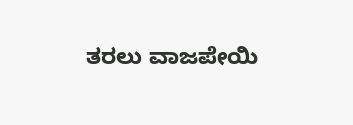ತರಲು ವಾಜಪೇಯಿ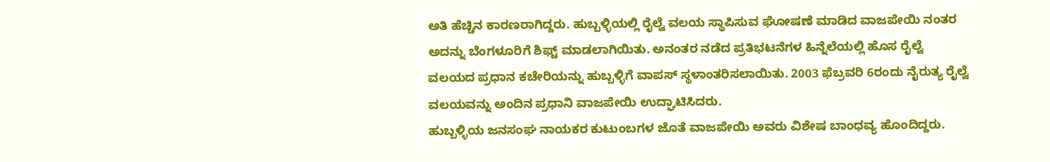ಅತಿ ಹೆಚ್ಚಿನ ಕಾರಣರಾಗಿದ್ದರು. ಹುಬ್ಬಳ್ಳಿಯಲ್ಲಿ ರೈಲ್ವೆ ವಲಯ ಸ್ಥಾಪಿಸುವ ಘೋಷಣೆ ಮಾಡಿದ ವಾಜಪೇಯಿ ನಂತರ ಅದನ್ನು ಬೆಂಗಳೂರಿಗೆ ಶಿಫ್ಟ್ ಮಾಡಲಾಗಿಯಿತು. ಅನಂತರ ನಡೆದ ಪ್ರತಿಭಟನೆಗಳ ಹಿನ್ನೆಲೆಯಲ್ಲಿ ಹೊಸ ರೈಲ್ವೆ ವಲಯದ ಪ್ರಧಾನ ಕಚೇರಿಯನ್ನು ಹುಬ್ಬಳ್ಳಿಗೆ ವಾಪಸ್ ಸ್ಥಳಾಂತರಿಸಲಾಯಿತು. 2003 ಫೆಬ್ರವರಿ 6ರಂದು ನೈರುತ್ಯ ರೈಲ್ವೆ ವಲಯವನ್ನು ಅಂದಿನ ಪ್ರಧಾನಿ ವಾಜಪೇಯಿ ಉದ್ಘಾಟಿಸಿದರು.
ಹುಬ್ಬಳ್ಳಿಯ ಜನಸಂಘ ನಾಯಕರ ಕುಟುಂಬಗಳ ಜೊತೆ ವಾಜಪೇಯಿ ಅವರು ವಿಶೇಷ ಬಾಂಧವ್ಯ ಹೊಂದಿದ್ದರು.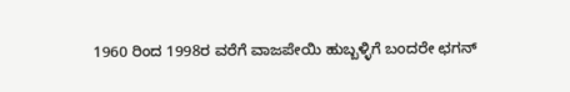1960 ರಿಂದ 1998ರ ವರೆಗೆ ವಾಜಪೇಯಿ ಹುಬ್ಬಳ್ಳಿಗೆ ಬಂದರೇ ಛಗನ್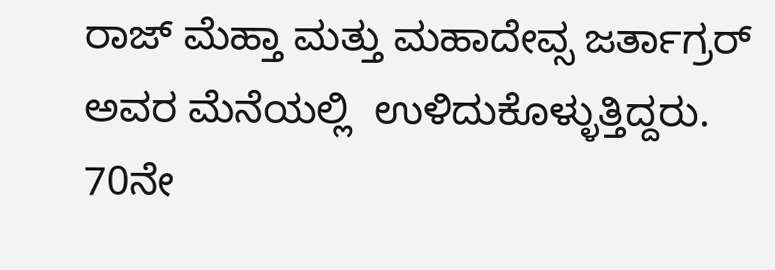ರಾಜ್ ಮೆಹ್ತಾ ಮತ್ತು ಮಹಾದೇವ್ಸ ಜರ್ತಾಗ್ರರ್ ಅವರ ಮೆನೆಯಲ್ಲಿ  ಉಳಿದುಕೊಳ್ಳುತ್ತಿದ್ದರು. 70ನೇ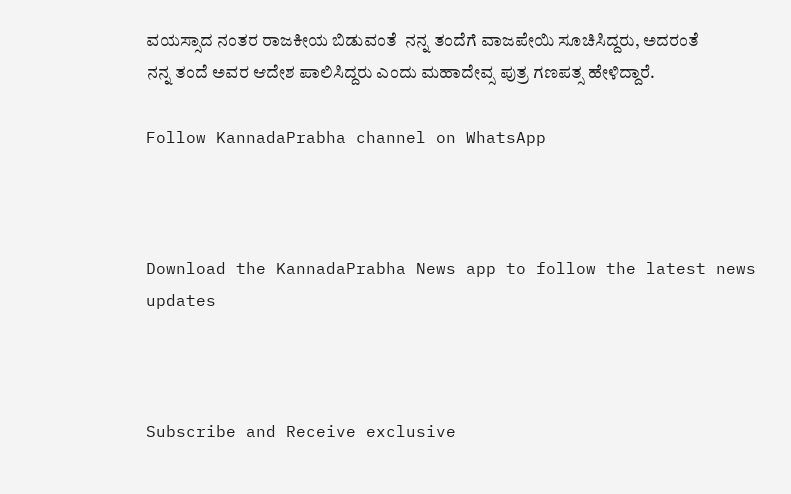ವಯಸ್ಸಾದ ನಂತರ ರಾಜಕೀಯ ಬಿಡುವಂತೆ  ನನ್ನ ತಂದೆಗೆ ವಾಜಪೇಯಿ ಸೂಚಿಸಿದ್ದರು, ಅದರಂತೆ ನನ್ನ ತಂದೆ ಅವರ ಆದೇಶ ಪಾಲಿಸಿದ್ದರು ಎಂದು ಮಹಾದೇವ್ಸ ಪುತ್ರ ಗಣಪತ್ಸ ಹೇಳಿದ್ದಾರೆ.

Follow KannadaPrabha channel on WhatsApp



Download the KannadaPrabha News app to follow the latest news updates



Subscribe and Receive exclusive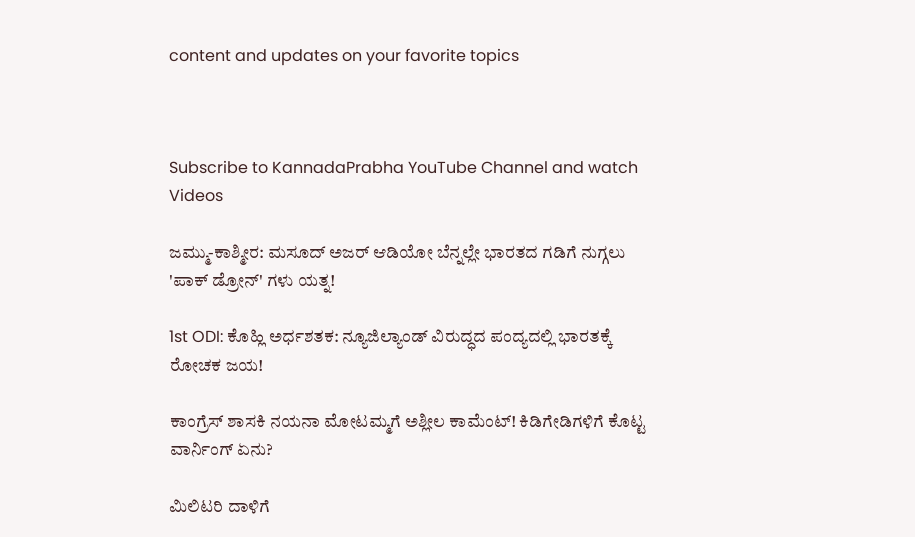content and updates on your favorite topics



Subscribe to KannadaPrabha YouTube Channel and watch Videos

ಜಮ್ಮು-ಕಾಶ್ಮೀರ: ಮಸೂದ್ ಅಜರ್ ಆಡಿಯೋ ಬೆನ್ನಲ್ಲೇ ಭಾರತದ ಗಡಿಗೆ ನುಗ್ಗಲು 'ಪಾಕ್ ಡ್ರೋನ್' ಗಳು ಯತ್ನ!

1st ODI: ಕೊಹ್ಲಿ ಅರ್ಧಶತಕ: ನ್ಯೂಜಿಲ್ಯಾಂಡ್ ವಿರುದ್ಧದ ಪಂದ್ಯದಲ್ಲಿ ಭಾರತಕ್ಕೆ ರೋಚಕ ಜಯ!

ಕಾಂಗ್ರೆಸ್ ಶಾಸಕಿ ನಯನಾ ಮೋಟಮ್ಮಗೆ ಅಶ್ಲೀಲ ಕಾಮೆಂಟ್! ಕಿಡಿಗೇಡಿಗಳಿಗೆ ಕೊಟ್ಟ ವಾರ್ನಿಂಗ್ ಏನು?

ಮಿಲಿಟರಿ ದಾಳಿಗೆ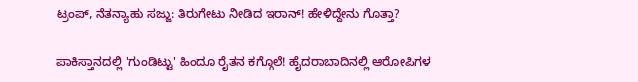ಟ್ರಂಪ್, ನೆತನ್ಯಾಹು ಸಜ್ಜು: ತಿರುಗೇಟು ನೀಡಿದ ಇರಾನ್! ಹೇಳಿದ್ದೇನು ಗೊತ್ತಾ?

ಪಾಕಿಸ್ತಾನದಲ್ಲಿ 'ಗುಂಡಿಟ್ಟು' ಹಿಂದೂ ರೈತನ ಕಗ್ಗೊಲೆ! ಹೈದರಾಬಾದಿನಲ್ಲಿ ಆರೋಪಿಗಳ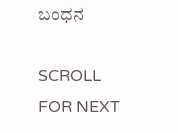ಬಂಧನ

SCROLL FOR NEXT